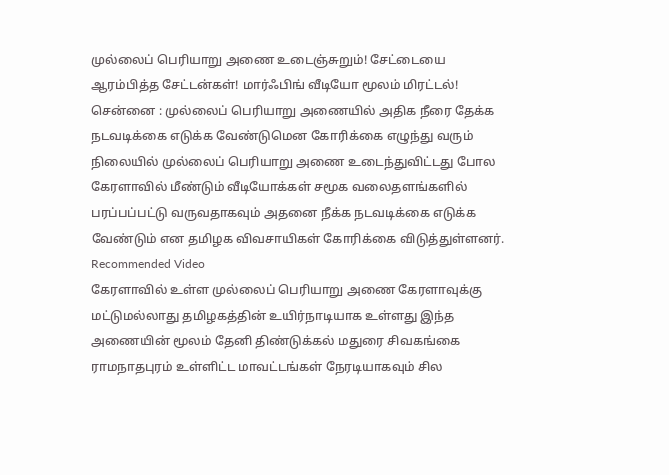முல்லைப் பெரியாறு அணை உடைஞ்சுறும்! சேட்டையை ஆரம்பித்த சேட்டன்கள்! மார்ஃபிங் வீடியோ மூலம் மிரட்டல்!
சென்னை : முல்லைப் பெரியாறு அணையில் அதிக நீரை தேக்க நடவடிக்கை எடுக்க வேண்டுமென கோரிக்கை எழுந்து வரும் நிலையில் முல்லைப் பெரியாறு அணை உடைந்துவிட்டது போல கேரளாவில் மீண்டும் வீடியோக்கள் சமூக வலைதளங்களில் பரப்பப்பட்டு வருவதாகவும் அதனை நீக்க நடவடிக்கை எடுக்க வேண்டும் என தமிழக விவசாயிகள் கோரிக்கை விடுத்துள்ளனர்.
Recommended Video
கேரளாவில் உள்ள முல்லைப் பெரியாறு அணை கேரளாவுக்கு மட்டுமல்லாது தமிழகத்தின் உயிர்நாடியாக உள்ளது இந்த அணையின் மூலம் தேனி திண்டுக்கல் மதுரை சிவகங்கை ராமநாதபுரம் உள்ளிட்ட மாவட்டங்கள் நேரடியாகவும் சில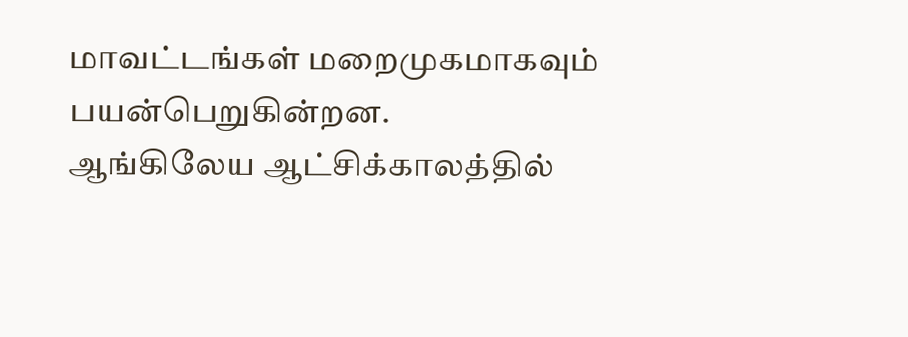மாவட்டங்கள் மறைமுகமாகவும் பயன்பெறுகின்றன.
ஆங்கிலேய ஆட்சிக்காலத்தில்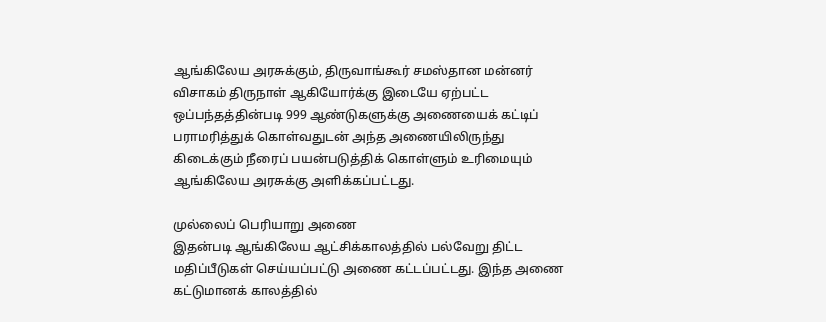ஆங்கிலேய அரசுக்கும், திருவாங்கூர் சமஸ்தான மன்னர் விசாகம் திருநாள் ஆகியோர்க்கு இடையே ஏற்பட்ட ஒப்பந்தத்தின்படி 999 ஆண்டுகளுக்கு அணையைக் கட்டிப் பராமரித்துக் கொள்வதுடன் அந்த அணையிலிருந்து கிடைக்கும் நீரைப் பயன்படுத்திக் கொள்ளும் உரிமையும் ஆங்கிலேய அரசுக்கு அளிக்கப்பட்டது.

முல்லைப் பெரியாறு அணை
இதன்படி ஆங்கிலேய ஆட்சிக்காலத்தில் பல்வேறு திட்ட மதிப்பீடுகள் செய்யப்பட்டு அணை கட்டப்பட்டது. இந்த அணை கட்டுமானக் காலத்தில்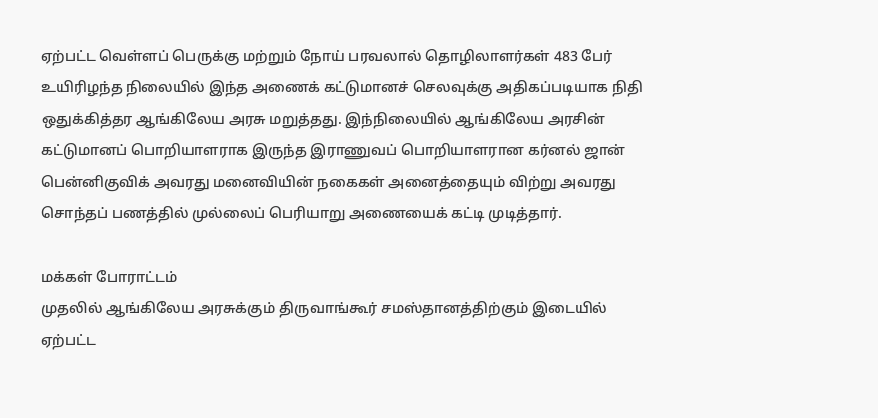ஏற்பட்ட வெள்ளப் பெருக்கு மற்றும் நோய் பரவலால் தொழிலாளர்கள் 483 பேர் உயிரிழந்த நிலையில் இந்த அணைக் கட்டுமானச் செலவுக்கு அதிகப்படியாக நிதி ஒதுக்கித்தர ஆங்கிலேய அரசு மறுத்தது. இந்நிலையில் ஆங்கிலேய அரசின் கட்டுமானப் பொறியாளராக இருந்த இராணுவப் பொறியாளரான கர்னல் ஜான் பென்னிகுவிக் அவரது மனைவியின் நகைகள் அனைத்தையும் விற்று அவரது சொந்தப் பணத்தில் முல்லைப் பெரியாறு அணையைக் கட்டி முடித்தார்.

மக்கள் போராட்டம்
முதலில் ஆங்கிலேய அரசுக்கும் திருவாங்கூர் சமஸ்தானத்திற்கும் இடையில் ஏற்பட்ட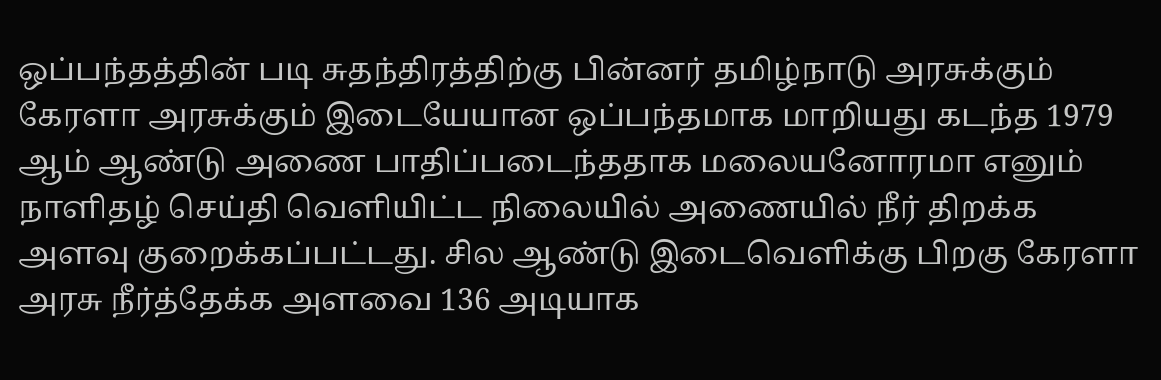ஒப்பந்தத்தின் படி சுதந்திரத்திற்கு பின்னர் தமிழ்நாடு அரசுக்கும் கேரளா அரசுக்கும் இடையேயான ஒப்பந்தமாக மாறியது கடந்த 1979 ஆம் ஆண்டு அணை பாதிப்படைந்ததாக மலையனோரமா எனும் நாளிதழ் செய்தி வெளியிட்ட நிலையில் அணையில் நீர் திறக்க அளவு குறைக்கப்பட்டது. சில ஆண்டு இடைவெளிக்கு பிறகு கேரளா அரசு நீர்த்தேக்க அளவை 136 அடியாக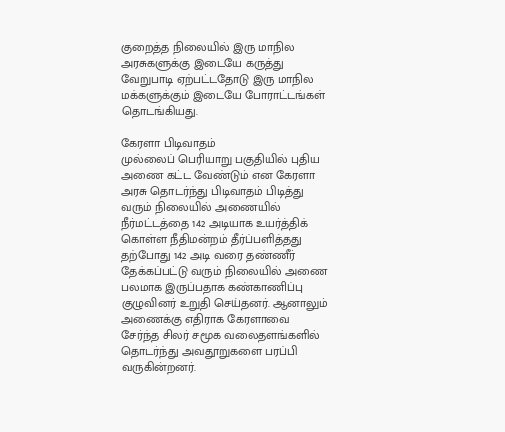குறைத்த நிலையில் இரு மாநில அரசுகளுக்கு இடையே கருத்து வேறுபாடி ஏற்பட்டதோடு இரு மாநில மக்களுக்கும் இடையே போராட்டங்கள் தொடங்கியது.

கேரளா பிடிவாதம்
முல்லைப் பெரியாறு பகுதியில் புதிய அணை கட்ட வேண்டும் என கேரளா அரசு தொடர்ந்து பிடிவாதம் பிடித்து வரும் நிலையில் அணையில் நீர்மட்டத்தை 142 அடியாக உயர்த்திக் கொள்ள நீதிமன்றம் தீர்ப்பளித்தது தற்போது 142 அடி வரை தண்ணீர் தேக்கப்பட்டு வரும் நிலையில் அணை பலமாக இருப்பதாக கண்காணிப்பு குழுவினர் உறுதி செய்தனர். ஆனாலும் அணைக்கு எதிராக கேரளாவை சேர்ந்த சிலர் சமூக வலைதளங்களில் தொடர்ந்து அவதூறுகளை பரப்பி வருகின்றனர்.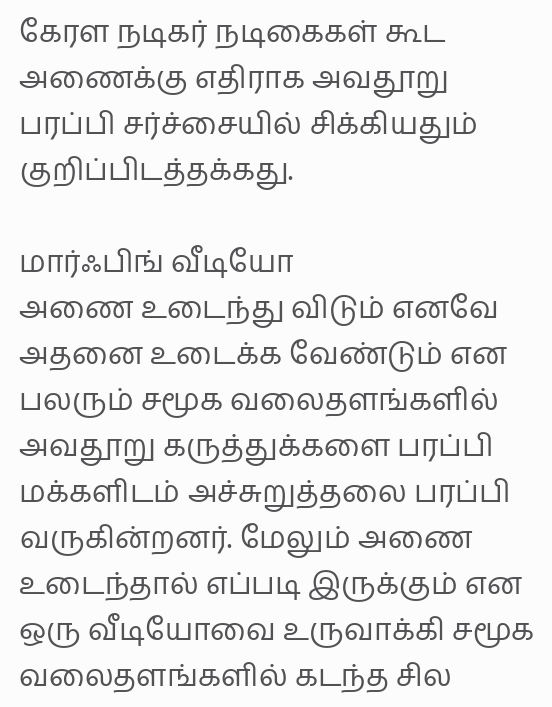கேரள நடிகர் நடிகைகள் கூட அணைக்கு எதிராக அவதூறு பரப்பி சர்ச்சையில் சிக்கியதும் குறிப்பிடத்தக்கது.

மார்ஃபிங் வீடியோ
அணை உடைந்து விடும் எனவே அதனை உடைக்க வேண்டும் என பலரும் சமூக வலைதளங்களில் அவதூறு கருத்துக்களை பரப்பி மக்களிடம் அச்சுறுத்தலை பரப்பி வருகின்றனர். மேலும் அணை உடைந்தால் எப்படி இருக்கும் என ஒரு வீடியோவை உருவாக்கி சமூக வலைதளங்களில் கடந்த சில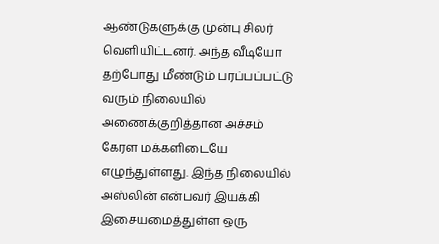ஆண்டுகளுக்கு முன்பு சிலர் வெளியிட்டனர். அந்த வீடியோ தற்போது மீண்டும் பரப்பப்பட்டு வரும் நிலையில் அணைக்குறித்தான அச்சம் கேரள மக்களிடையே எழுந்துள்ளது. இந்த நிலையில் அஸ்லின் என்பவர் இயக்கி இசையமைத்துள்ள ஒரு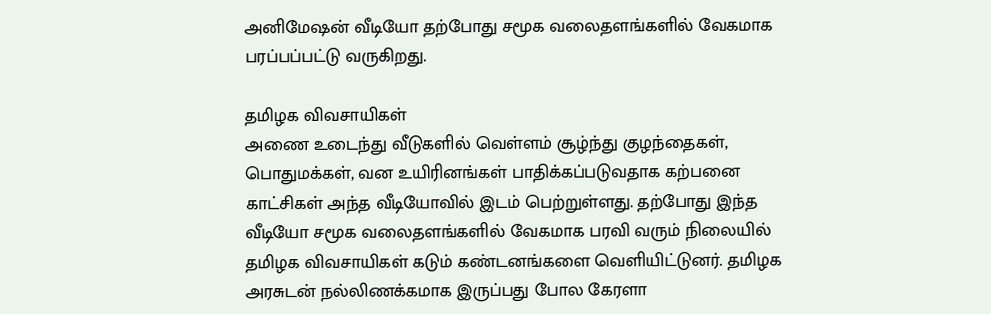அனிமேஷன் வீடியோ தற்போது சமூக வலைதளங்களில் வேகமாக பரப்பப்பட்டு வருகிறது.

தமிழக விவசாயிகள்
அணை உடைந்து வீடுகளில் வெள்ளம் சூழ்ந்து குழந்தைகள், பொதுமக்கள், வன உயிரினங்கள் பாதிக்கப்படுவதாக கற்பனை காட்சிகள் அந்த வீடியோவில் இடம் பெற்றுள்ளது. தற்போது இந்த வீடியோ சமூக வலைதளங்களில் வேகமாக பரவி வரும் நிலையில் தமிழக விவசாயிகள் கடும் கண்டனங்களை வெளியிட்டுனர். தமிழக அரசுடன் நல்லிணக்கமாக இருப்பது போல கேரளா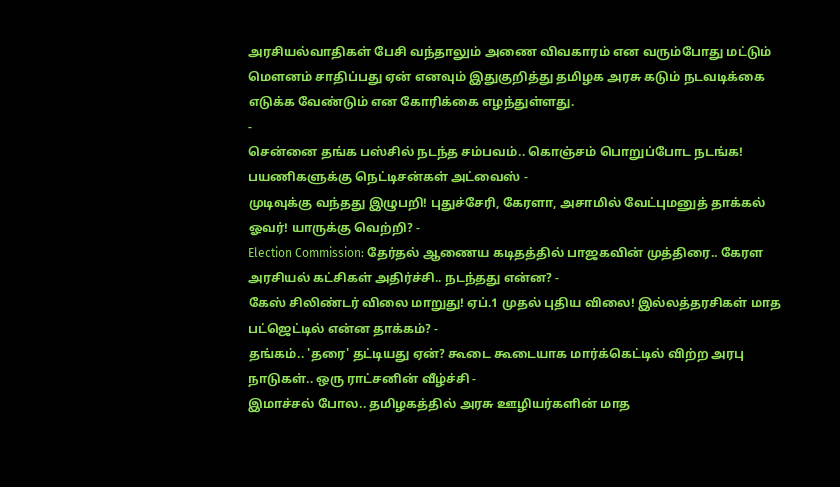அரசியல்வாதிகள் பேசி வந்தாலும் அணை விவகாரம் என வரும்போது மட்டும் மௌனம் சாதிப்பது ஏன் எனவும் இதுகுறித்து தமிழக அரசு கடும் நடவடிக்கை எடுக்க வேண்டும் என கோரிக்கை எழந்துள்ளது.
-
சென்னை தங்க பஸ்சில் நடந்த சம்பவம்.. கொஞ்சம் பொறுப்போட நடங்க! பயணிகளுக்கு நெட்டிசன்கள் அட்வைஸ் -
முடிவுக்கு வந்தது இழுபறி! புதுச்சேரி, கேரளா, அசாமில் வேட்புமனுத் தாக்கல் ஓவர்! யாருக்கு வெற்றி? -
Election Commission: தேர்தல் ஆணைய கடிதத்தில் பாஜகவின் முத்திரை.. கேரள அரசியல் கட்சிகள் அதிர்ச்சி.. நடந்தது என்ன? -
கேஸ் சிலிண்டர் விலை மாறுது! ஏப்.1 முதல் புதிய விலை! இல்லத்தரசிகள் மாத பட்ஜெட்டில் என்ன தாக்கம்? -
தங்கம்.. 'தரை' தட்டியது ஏன்? கூடை கூடையாக மார்க்கெட்டில் விற்ற அரபு நாடுகள்.. ஒரு ராட்சனின் வீழ்ச்சி -
இமாச்சல் போல.. தமிழகத்தில் அரசு ஊழியர்களின் மாத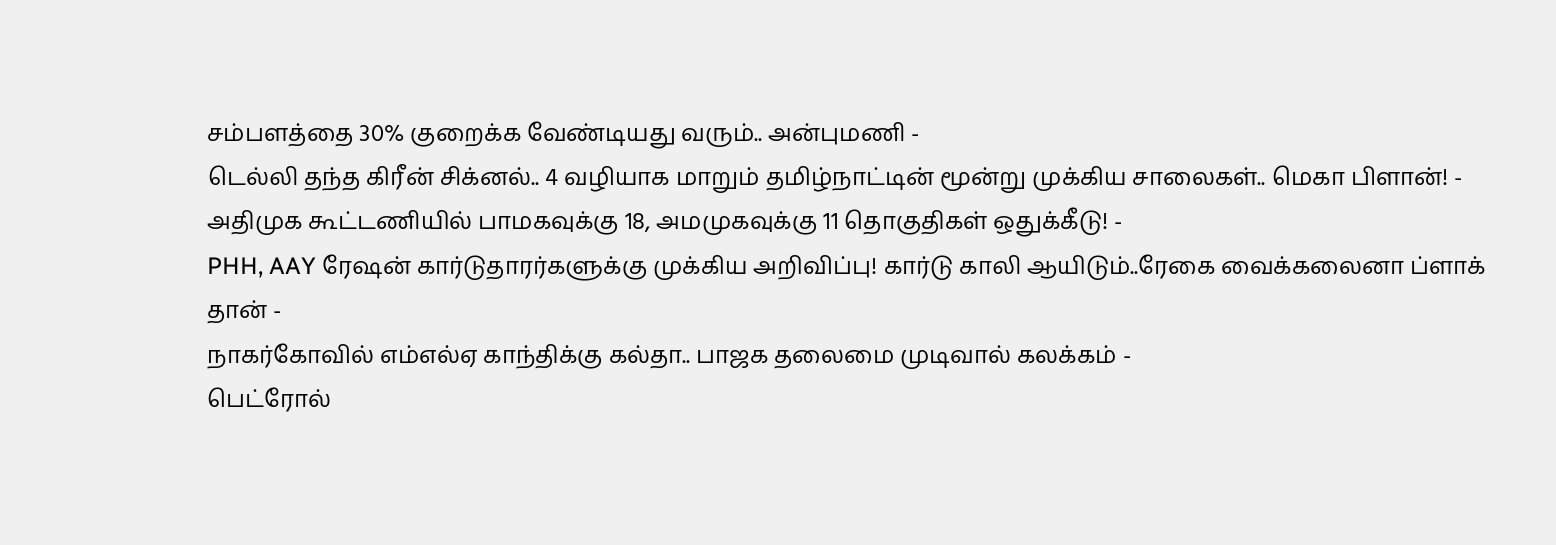சம்பளத்தை 30% குறைக்க வேண்டியது வரும்.. அன்புமணி -
டெல்லி தந்த கிரீன் சிக்னல்.. 4 வழியாக மாறும் தமிழ்நாட்டின் மூன்று முக்கிய சாலைகள்.. மெகா பிளான்! -
அதிமுக கூட்டணியில் பாமகவுக்கு 18, அமமுகவுக்கு 11 தொகுதிகள் ஒதுக்கீடு! -
PHH, AAY ரேஷன் கார்டுதாரர்களுக்கு முக்கிய அறிவிப்பு! கார்டு காலி ஆயிடும்..ரேகை வைக்கலைனா ப்ளாக் தான் -
நாகர்கோவில் எம்எல்ஏ காந்திக்கு கல்தா.. பாஜக தலைமை முடிவால் கலக்கம் -
பெட்ரோல்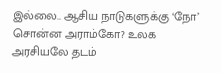இல்லை.. ஆசிய நாடுகளுக்கு ‘நோ’ சொன்ன அராம்கோ? உலக அரசியலே தடம்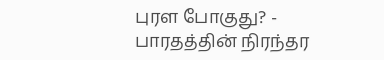புரள போகுது? -
பாரதத்தின் நிரந்தர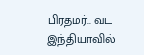பிரதமர்.. வட இந்தியாவில்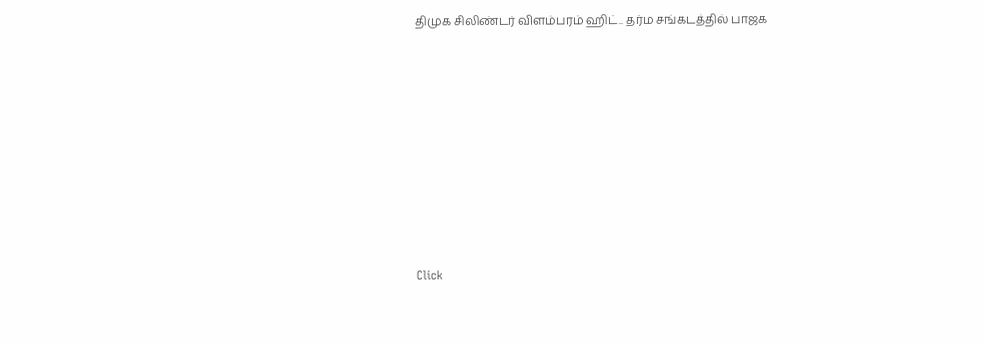திமுக சிலிண்டர் விளம்பரம் ஹிட்.. தர்ம சங்கடத்தில் பாஜக












Click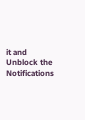it and Unblock the Notifications